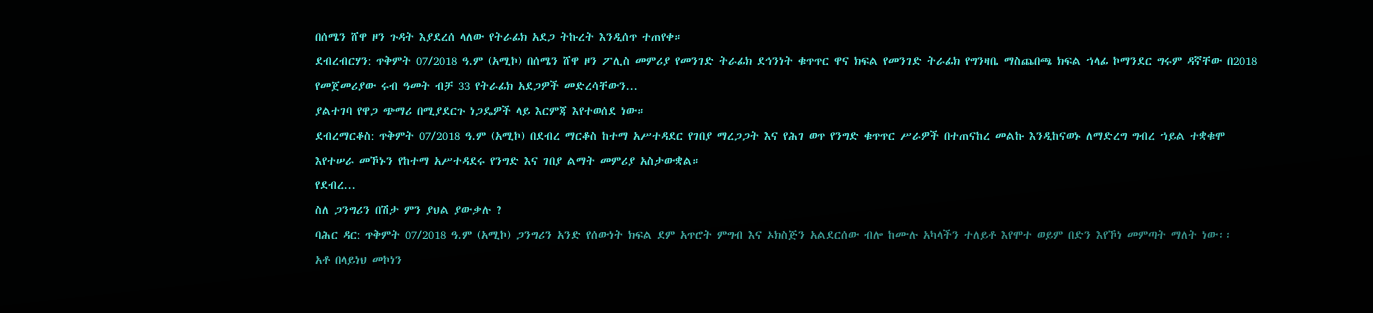በሰሜን ሸዋ ዞን ጉዳት እያደረሰ ላለው የትራፊክ አደጋ ትኩረት እንዲሰጥ ተጠየቀ።
ደብረብርሃን: ጥቅምት 07/2018 ዓ.ም (አሚኮ) በሰሜን ሸዋ ዞን ፖሊስ መምሪያ የመንገድ ትራፊክ ደኅንነት ቁጥጥር ዋና ክፍል የመንገድ ትራፊክ የግንዛቤ ማስጨበጫ ክፍል ኀላፊ ኮማንደር ግሩም ዳኛቸው በ2018 የመጀመሪያው ሩብ ዓመት ብቻ 33 የትራፊክ አደጋዎች መድረሳቸውን...
ያልተገባ የዋጋ ጭማሪ በሚያደርጉ ነጋዴዎች ላይ እርምጃ እየተወሰደ ነው።
ደብረማርቆስ: ጥቅምት 07/2018 ዓ.ም (አሚኮ) በደብረ ማርቆስ ከተማ አሥተዳደር የገበያ ማረጋጋት እና የሕገ ወጥ የንግድ ቁጥጥር ሥራዎች በተጠናከረ መልኩ እንዲከናወኑ ለማድረግ ግብረ ኀይል ተቋቁሞ እየተሠራ መኾኑን የከተማ አሥተዳደሩ የንግድ እና ገበያ ልማት መምሪያ አስታውቋል።
የደብረ...
ስለ ጋንግሪን በሽታ ምን ያህል ያውቃሉ ?
ባሕር ዳር: ጥቅምት 07/2018 ዓ.ም (አሚኮ) ጋንግሪን አንድ የሰውነት ክፍል ደም አጥሮት ምግብ እና ኦክስጅን አልደርሰው ብሎ ከሙሉ አካላችን ተለይቶ እየሞተ ወይም በድን እየኾነ መምጣት ማለት ነው፡፡
አቶ በላይነህ መኮነን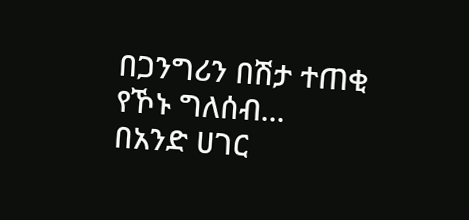በጋንግሪን በሽታ ተጠቂ የኾኑ ግለሰብ...
በአንድ ሀገር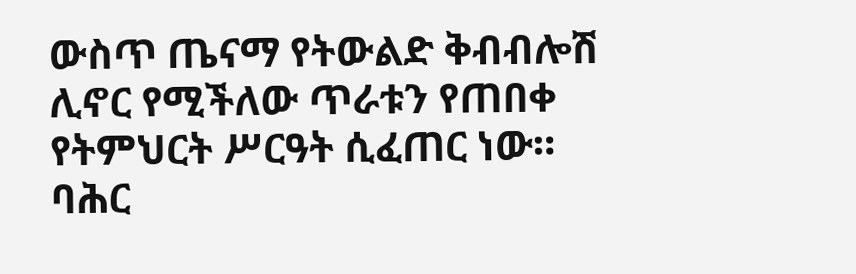ውስጥ ጤናማ የትውልድ ቅብብሎሽ ሊኖር የሚችለው ጥራቱን የጠበቀ የትምህርት ሥርዓት ሲፈጠር ነው።
ባሕር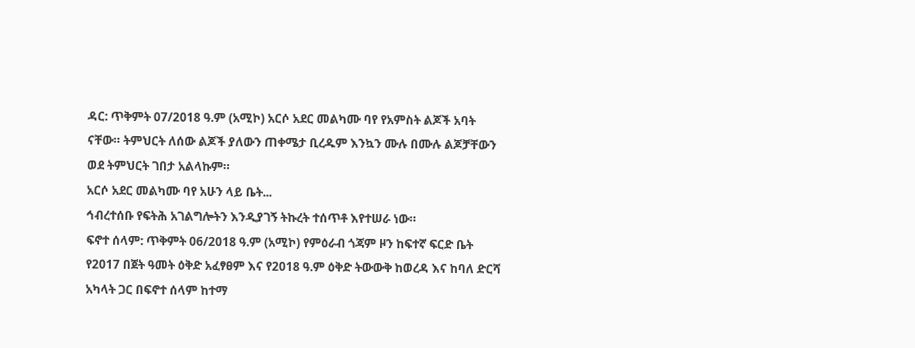ዳር: ጥቅምት 07/2018 ዓ.ም (አሚኮ) አርሶ አደር መልካሙ ባየ የአምስት ልጆች አባት ናቸው። ትምህርት ለሰው ልጆች ያለውን ጠቀሜታ ቢረዱም እንኳን ሙሉ በሙሉ ልጆቻቸውን ወደ ትምህርት ገበታ አልላኩም።
አርሶ አደር መልካሙ ባየ አሁን ላይ ቤት...
ኅብረተሰቡ የፍትሕ አገልግሎትን እንዲያገኝ ትኩረት ተሰጥቶ እየተሠራ ነው።
ፍኖተ ሰላም: ጥቅምት 06/2018 ዓ.ም (አሚኮ) የምዕራብ ጎጃም ዞን ከፍተኛ ፍርድ ቤት የ2017 በጀት ዓመት ዕቅድ አፈፃፀም እና የ2018 ዓ.ም ዕቅድ ትውውቅ ከወረዳ እና ከባለ ድርሻ አካላት ጋር በፍኖተ ሰላም ከተማ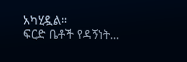አካሂዷል።
ፍርድ ቤቶች የዳኝነት...